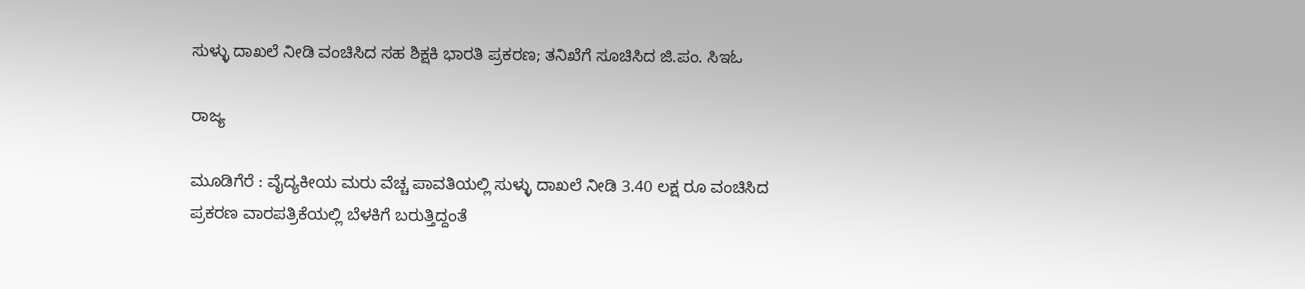ಸುಳ್ಳು ದಾಖಲೆ ನೀಡಿ ವಂಚಿಸಿದ ಸಹ ಶಿಕ್ಷಕಿ ಭಾರತಿ ಪ್ರಕರಣ; ತನಿಖೆಗೆ ಸೂಚಿಸಿದ ಜಿ.ಪಂ. ಸಿಇಓ

ರಾಜ್ಯ

ಮೂಡಿಗೆರೆ : ವೈದ್ಯಕೀಯ ಮರು ವೆಚ್ಚ ಪಾವತಿಯಲ್ಲಿ ಸುಳ್ಳು ದಾಖಲೆ ನೀಡಿ 3.40 ಲಕ್ಷ ರೂ ವಂಚಿಸಿದ ಪ್ರಕರಣ ವಾರಪತ್ರಿಕೆಯಲ್ಲಿ ಬೆಳಕಿಗೆ ಬರುತ್ತಿದ್ದಂತೆ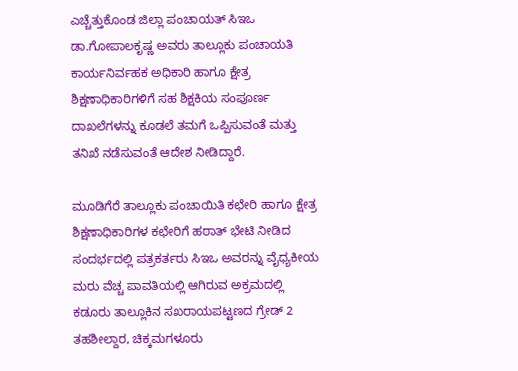ಎಚ್ಚೆತ್ತುಕೊಂಡ ಜಿಲ್ಲಾ ಪಂಚಾಯತ್ ಸಿಇಒ ಡಾ.ಗೋಪಾಲಕೃಷ್ಣ ಅವರು ತಾಲ್ಲೂಕು ಪಂಚಾಯತಿ ಕಾರ್ಯನಿರ್ವಹಕ ಅಧಿಕಾರಿ ಹಾಗೂ ಕ್ಷೇತ್ರ ಶಿಕ್ಷಣಾಧಿಕಾರಿಗಳಿಗೆ ಸಹ ಶಿಕ್ಷಕಿಯ ಸಂಪೂರ್ಣ ದಾಖಲೆಗಳನ್ನು ಕೂಡಲೆ ತಮಗೆ ಒಪ್ಪಿಸುವಂತೆ ಮತ್ತು ತನಿಖೆ ನಡೆಸುವಂತೆ ಆದೇಶ ನೀಡಿದ್ದಾರೆ.

ಮೂಡಿಗೆರೆ ತಾಲ್ಲೂಕು ಪಂಚಾಯಿತಿ ಕಛೇರಿ ಹಾಗೂ ಕ್ಷೇತ್ರ ಶಿಕ್ಷಣಾಧಿಕಾರಿಗಳ ಕಛೇರಿಗೆ ಹಠಾತ್ ಭೇಟಿ ನೀಡಿದ ಸಂದರ್ಭದಲ್ಲಿ ಪತ್ರಕರ್ತರು ಸಿಇಒ ಅವರನ್ನು ವೈಧ್ಯಕೀಯ ಮರು ವೆಚ್ಚ ಪಾವತಿಯಲ್ಲಿ ಆಗಿರುವ ಅಕ್ರಮದಲ್ಲಿ ಕಡೂರು ತಾಲ್ಲೂಕಿನ ಸಖರಾಯಪಟ್ಟಣದ ಗ್ರೇಡ್ 2 ತಹಶೀಲ್ದಾರ, ಚಿಕ್ಕಮಗಳೂರು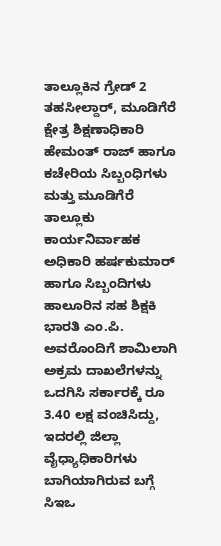ತಾಲ್ಲೂಕಿನ ಗ್ರೇಡ್ 2 ತಹಸೀಲ್ದಾರ್, ಮೂಡಿಗೆರೆ ಕ್ಷೇತ್ರ ಶಿಕ್ಷಣಾಧಿಕಾರಿ ಹೇಮಂತ್ ರಾಜ್ ಹಾಗೂ ಕಚೇರಿಯ ಸಿಬ್ಬಂಧಿಗಳು ಮತ್ತು ಮೂಡಿಗೆರೆ ತಾಲ್ಲೂಕು ಕಾರ್ಯನಿರ್ವಾಹಕ ಅಧಿಕಾರಿ ಹರ್ಷಕುಮಾರ್ ಹಾಗೂ ಸಿಬ್ಬಂದಿಗಳು ಹಾಲೂರಿನ ಸಹ ಶಿಕ್ಷಕಿ ಭಾರತಿ ಎಂ.ಪಿ. ಅವರೊಂದಿಗೆ ಶಾಮಿಲಾಗಿ ಅಕ್ರಮ ದಾಖಲೆಗಳನ್ನು ಒದಗಿಸಿ ಸರ್ಕಾರಕ್ಕೆ ರೂ 3.40 ಲಕ್ಷ ವಂಚಿಸಿದ್ದು, ಇದರಲ್ಲಿ ಜಿಲ್ಲಾ ವೈಧ್ಯಾಧಿಕಾರಿಗಳು ಬಾಗಿಯಾಗಿರುವ ಬಗ್ಗೆ ಸಿಇಒ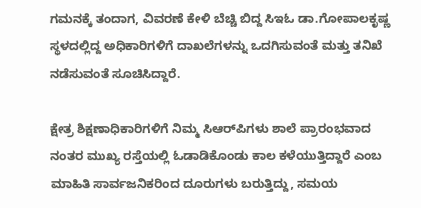ಗಮನಕ್ಕೆ ತಂದಾಗ, ವಿವರಣೆ ಕೇಳಿ ಬೆಚ್ಚಿ ಬಿದ್ದ ಸಿಇಓ ಡಾ.ಗೋಪಾಲಕೃಷ್ಣ ಸ್ಥಳದಲ್ಲಿದ್ದ ಅಧಿಕಾರಿಗಳಿಗೆ ದಾಖಲೆಗಳನ್ನು ಒದಗಿಸುವಂತೆ ಮತ್ತು ತನಿಖೆ ನಡೆಸುವಂತೆ ಸೂಚಿಸಿದ್ದಾರೆ.

ಕ್ಷೇತ್ರ ಶಿಕ್ಷಣಾಧಿಕಾರಿಗಳಿಗೆ ನಿಮ್ಮ ಸಿಆರ್‌ಪಿಗಳು ಶಾಲೆ ಪ್ರಾರಂಭವಾದ ನಂತರ ಮುಖ್ಯ ರಸ್ತೆಯಲ್ಲಿ ಓಡಾಡಿಕೊಂಡು ಕಾಲ ಕಳೆಯುತ್ತಿದ್ದಾರೆ ಎಂಬ ಮಾಹಿತಿ ಸಾರ್ವಜನಿಕರಿಂದ ದೂರುಗಳು ಬರುತ್ತಿದ್ದು, ಸಮಯ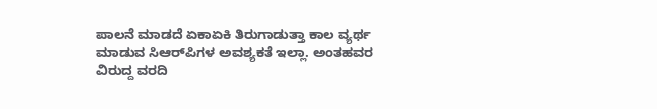ಪಾಲನೆ ಮಾಡದೆ ಏಕಾಏಕಿ ತಿರುಗಾಡುತ್ತಾ ಕಾಲ ವ್ಯರ್ಥ ಮಾಡುವ ಸಿಆರ್‌ಪಿಗಳ ಅವಶ್ಯಕತೆ ಇಲ್ಲಾ. ಅಂತಹವರ ವಿರುದ್ದ ವರದಿ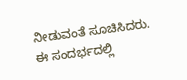ನೀಡುವಂತೆ ಸೂಚಿಸಿದರು. ಈ ಸಂದರ್ಭದಲ್ಲಿ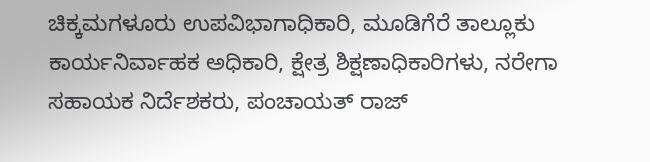ಚಿಕ್ಕಮಗಳೂರು ಉಪವಿಭಾಗಾಧಿಕಾರಿ, ಮೂಡಿಗೆರೆ ತಾಲ್ಲೂಕು ಕಾರ್ಯನಿರ್ವಾಹಕ ಅಧಿಕಾರಿ, ಕ್ಷೇತ್ರ ಶಿಕ್ಷಣಾಧಿಕಾರಿಗಳು, ನರೇಗಾ ಸಹಾಯಕ ನಿರ್ದೆಶಕರು, ಪಂಚಾಯತ್ ರಾಜ್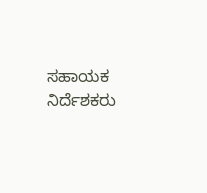ಸಹಾಯಕ ನಿರ್ದೆಶಕರು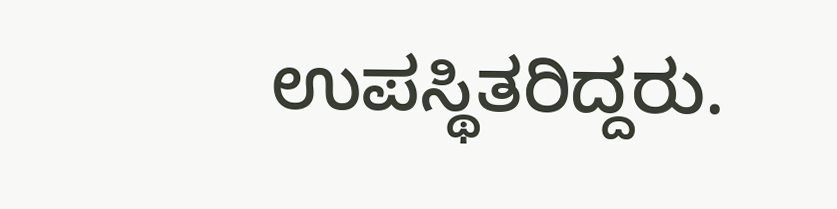ಉಪಸ್ಥಿತರಿದ್ದರು.